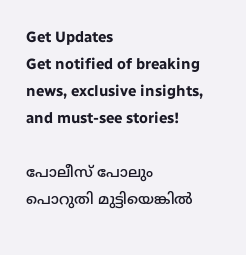Get Updates
Get notified of breaking news, exclusive insights, and must-see stories!

പോലീസ് പോലും പൊറുതി മുട്ടിയെങ്കില്‍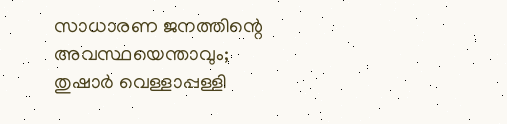സാധാരണ ജനത്തിന്റെ അവസ്ഥയെന്താവും; തുഷാര്‍ വെള്ളാപ്പള്ളി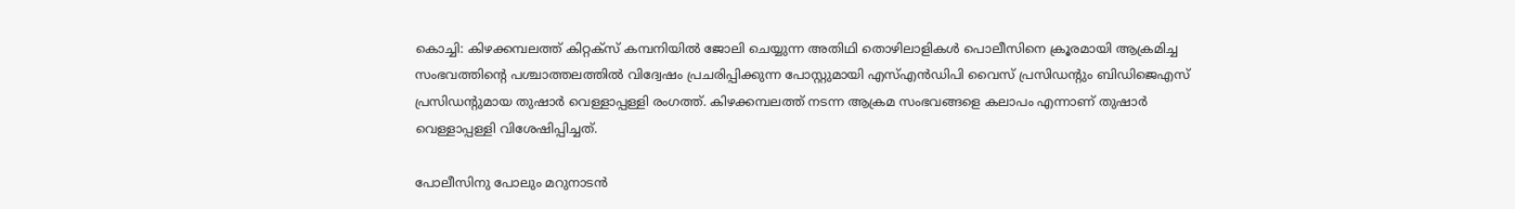കൊച്ചി: കിഴക്കമ്പലത്ത് കിറ്റക്‌സ് കമ്പനിയില്‍ ജോലി ചെയ്യുന്ന അതിഥി തൊഴിലാളികള്‍ പൊലീസിനെ ക്രൂരമായി ആക്രമിച്ച സംഭവത്തിന്റെ പശ്ചാത്തലത്തില്‍ വിദ്വേഷം പ്രചരിപ്പിക്കുന്ന പോസ്റ്റുമായി എസ്എന്‍ഡിപി വൈസ് പ്രസിഡന്റും ബിഡിജെഎസ് പ്രസിഡന്റുമായ തുഷാര്‍ വെള്ളാപ്പള്ളി രംഗത്ത്. കിഴക്കമ്പലത്ത് നടന്ന ആക്രമ സംഭവങ്ങളെ കലാപം എന്നാണ് തുഷാര്‍ വെള്ളാപ്പള്ളി വിശേഷിപ്പിച്ചത്.

പോലീസിനു പോലും മറുനാടന്‍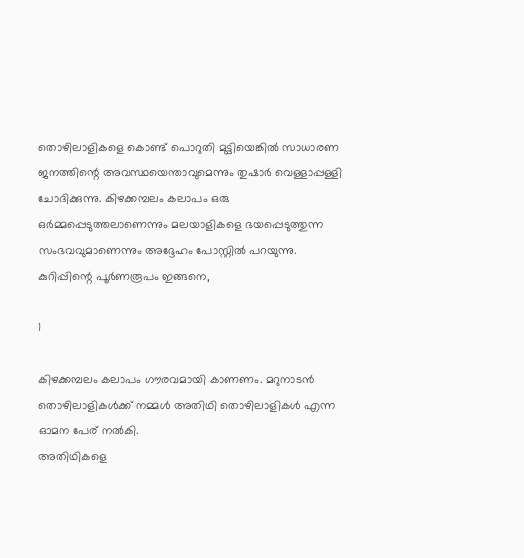തൊഴിലാളികളെ കൊണ്ട് പൊറുതി മുട്ടിയെങ്കില്‍ സാധാരണ ജനത്തിന്റെ അവസ്ഥയെന്താവുമെന്നും തുഷാര്‍ വെള്ളാപ്പള്ളി ചോദിക്കുന്നു. കിഴക്കമ്പലം കലാപം ഒരു ഒര്‍മ്മപ്പെടുത്തലാണെന്നും മലയാളികളെ ഭയപ്പെടുത്തുന്ന സംഭവവുമാണെന്നും അദ്ദേഹം പോസ്റ്റില്‍ പറയുന്നു. കുറിപ്പിന്റെ പൂര്‍ണരൂപം ഇങ്ങനെ,

1

കിഴക്കമ്പലം കലാപം ഗൗരവമായി കാണണം. മറുനാടന്‍ തൊഴിലാളികള്‍ക്ക് നമ്മള്‍ അതിഥി തൊഴിലാളികള്‍ എന്ന ഓമന പേര് നല്‍കി.
അതിഥികളെ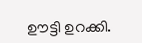ഊട്ടി ഉറക്കി.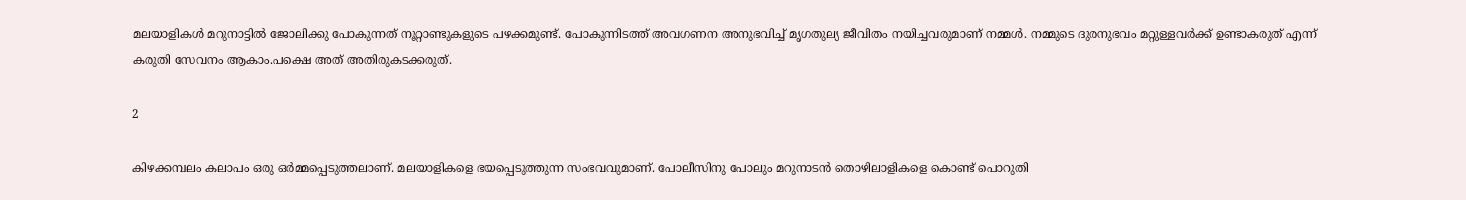മലയാളികള്‍ മറുനാട്ടില്‍ ജോലിക്കു പോകുന്നത് നൂറ്റാണ്ടുകളുടെ പഴക്കമുണ്ട്. പോകുന്നിടത്ത് അവഗണന അനുഭവിച്ച് മൃഗതുല്യ ജീവിതം നയിച്ചവരുമാണ് നമ്മള്‍. നമ്മുടെ ദുരനുഭവം മറ്റുള്ളവര്‍ക്ക് ഉണ്ടാകരുത് എന്ന് കരുതി സേവനം ആകാം.പക്ഷെ അത് അതിരുകടക്കരുത്.

2

കിഴക്കമ്പലം കലാപം ഒരു ഒര്‍മ്മപ്പെടുത്തലാണ്. മലയാളികളെ ഭയപ്പെടുത്തുന്ന സംഭവവുമാണ്. പോലീസിനു പോലും മറുനാടന്‍ തൊഴിലാളികളെ കൊണ്ട് പൊറുതി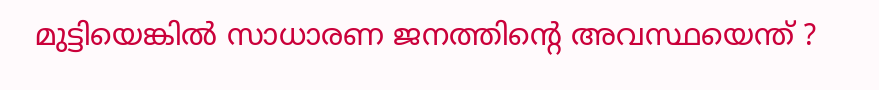മുട്ടിയെങ്കില്‍ സാധാരണ ജനത്തിന്റെ അവസ്ഥയെന്ത് ?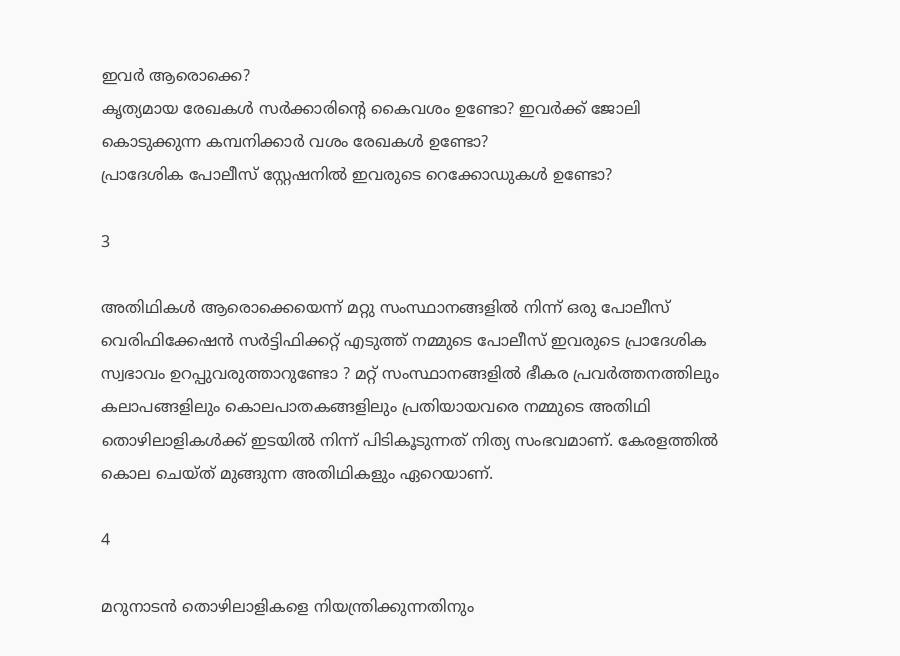ഇവര്‍ ആരൊക്കെ?
കൃത്യമായ രേഖകള്‍ സര്‍ക്കാരിന്റെ കൈവശം ഉണ്ടോ? ഇവര്‍ക്ക് ജോലി കൊടുക്കുന്ന കമ്പനിക്കാര്‍ വശം രേഖകള്‍ ഉണ്ടോ?
പ്രാദേശിക പോലീസ് സ്റ്റേഷനില്‍ ഇവരുടെ റെക്കോഡുകള്‍ ഉണ്ടോ?

3

അതിഥികള്‍ ആരൊക്കെയെന്ന് മറ്റു സംസ്ഥാനങ്ങളില്‍ നിന്ന് ഒരു പോലീസ് വെരിഫിക്കേഷന്‍ സര്‍ട്ടിഫിക്കറ്റ് എടുത്ത് നമ്മുടെ പോലീസ് ഇവരുടെ പ്രാദേശിക സ്വഭാവം ഉറപ്പുവരുത്താറുണ്ടോ ? മറ്റ് സംസ്ഥാനങ്ങളില്‍ ഭീകര പ്രവര്‍ത്തനത്തിലും കലാപങ്ങളിലും കൊലപാതകങ്ങളിലും പ്രതിയായവരെ നമ്മുടെ അതിഥി തൊഴിലാളികള്‍ക്ക് ഇടയില്‍ നിന്ന് പിടികൂടുന്നത് നിത്യ സംഭവമാണ്. കേരളത്തില്‍ കൊല ചെയ്ത് മുങ്ങുന്ന അതിഥികളും ഏറെയാണ്.

4

മറുനാടന്‍ തൊഴിലാളികളെ നിയന്ത്രിക്കുന്നതിനും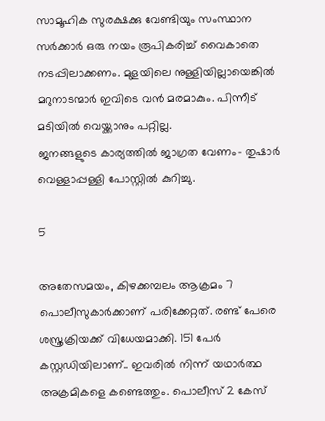സാമൂഹിക സുരക്ഷക്കു വേണ്ടിയും സംസ്ഥാന സര്‍ക്കാര്‍ ഒരു നയം രൂപികരിച്ച് വൈകാതെ നടപ്പിലാക്കണം. മുളയിലെ നുള്ളിയില്ലായെങ്കില്‍ മറുനാടന്മാര്‍ ഇവിടെ വന്‍ മരമാകും. പിന്നീട് മടിയില്‍ വെയ്ക്കാനും പറ്റില്ല.
ജനങ്ങളുടെ കാര്യത്തില്‍ ജാഗ്രത വേണം- തുഷാര്‍ വെള്ളാപ്പള്ളി പോസ്റ്റില്‍ കുറിച്ചു.

5

അതേസമയം, കിഴക്കമ്പലം ആക്രമം 7 പൊലീസുകാര്‍ക്കാണ് പരിക്കേറ്റത്. രണ്ട് പേരെ ശസ്ത്രക്രിയക്ക് വിധേയമാക്കി. 151 പേര്‍ കസ്റ്റഡിയിലാണ്.. ഇവരില്‍ നിന്ന് യഥാര്‍ത്ഥ അക്രമികളെ കണ്ടെത്തും. പൊലീസ് 2 കേസ്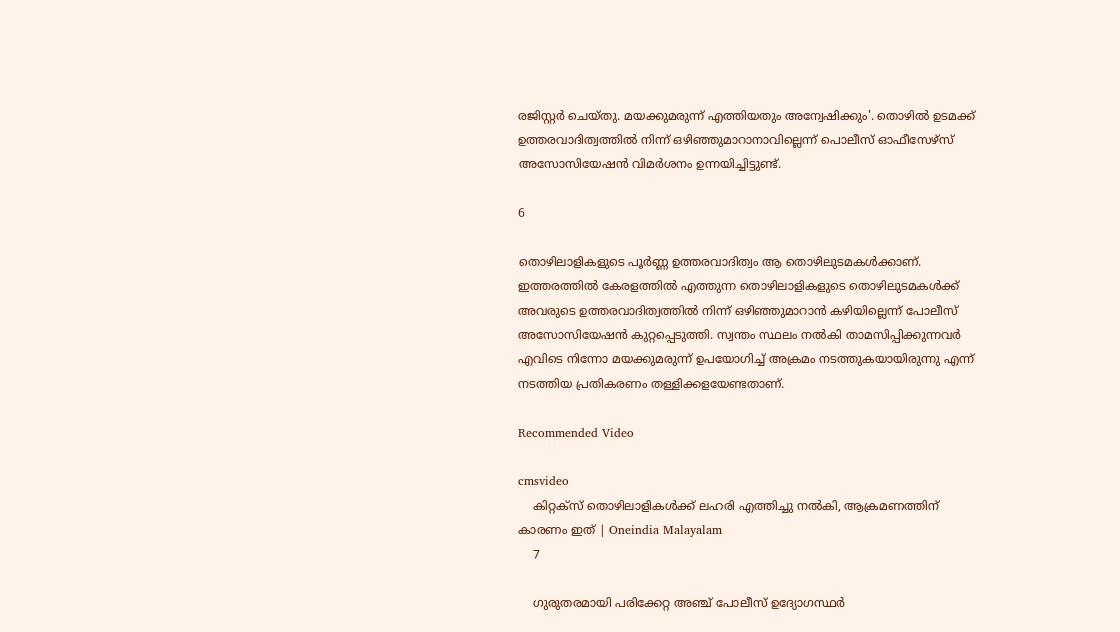രജിസ്റ്റര്‍ ചെയ്തു. മയക്കുമരുന്ന് എത്തിയതും അന്വേഷിക്കും'. തൊഴില്‍ ഉടമക്ക് ഉത്തരവാദിത്വത്തില്‍ നിന്ന് ഒഴിഞ്ഞുമാറാനാവില്ലെന്ന് പൊലീസ് ഓഫീസേഴ്‌സ് അസോസിയേഷന്‍ വിമര്‍ശനം ഉന്നയിച്ചിട്ടുണ്ട്.

6

തൊഴിലാളികളുടെ പൂര്‍ണ്ണ ഉത്തരവാദിത്വം ആ തൊഴിലുടമകള്‍ക്കാണ്. ഇത്തരത്തില്‍ കേരളത്തില്‍ എത്തുന്ന തൊഴിലാളികളുടെ തൊഴിലുടമകള്‍ക്ക് അവരുടെ ഉത്തരവാദിത്വത്തില്‍ നിന്ന് ഒഴിഞ്ഞുമാറാന്‍ കഴിയില്ലെന്ന് പോലീസ് അസോസിയേഷന്‍ കുറ്റപ്പെടുത്തി. സ്വന്തം സ്ഥലം നല്‍കി താമസിപ്പിക്കുന്നവര്‍ എവിടെ നിന്നോ മയക്കുമരുന്ന് ഉപയോഗിച്ച് അക്രമം നടത്തുകയായിരുന്നു എന്ന് നടത്തിയ പ്രതികരണം തള്ളിക്കളയേണ്ടതാണ്.

Recommended Video

cmsvideo
    കിറ്റക്‌സ് തൊഴിലാളികള്‍ക്ക് ലഹരി എത്തിച്ചു നല്‍കി, ആക്രമണത്തിന് കാരണം ഇത് | Oneindia Malayalam
    7

    ഗുരുതരമായി പരിക്കേറ്റ അഞ്ച് പോലീസ് ഉദ്യോഗസ്ഥര്‍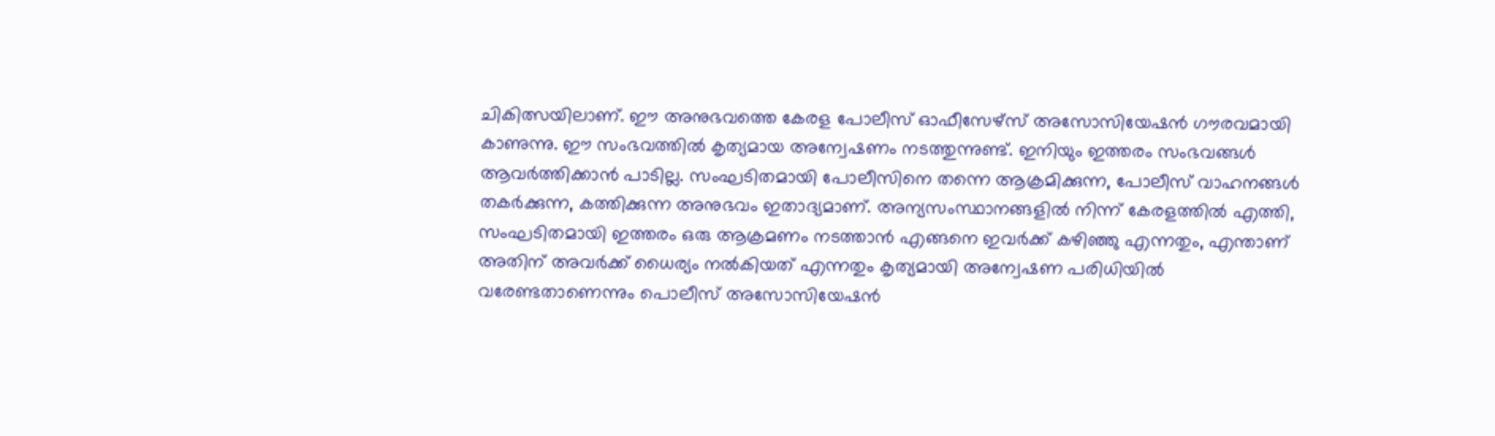ചികിത്സയിലാണ്. ഈ അനുഭവത്തെ കേരള പോലീസ് ഓഫീസേഴ്‌സ് അസോസിയേഷന്‍ ഗൗരവമായി കാണുന്നു. ഈ സംഭവത്തില്‍ കൃത്യമായ അന്വേഷണം നടത്തുന്നുണ്ട്. ഇനിയും ഇത്തരം സംഭവങ്ങള്‍ ആവര്‍ത്തിക്കാന്‍ പാടില്ല. സംഘടിതമായി പോലീസിനെ തന്നെ ആക്രമിക്കുന്ന, പോലീസ് വാഹനങ്ങള്‍ തകര്‍ക്കുന്ന, കത്തിക്കുന്ന അനുഭവം ഇതാദ്യമാണ്. അന്യസംസ്ഥാനങ്ങളില്‍ നിന്ന് കേരളത്തില്‍ എത്തി, സംഘടിതമായി ഇത്തരം ഒരു ആക്രമണം നടത്താന്‍ എങ്ങനെ ഇവര്‍ക്ക് കഴിഞ്ഞു എന്നതും, എന്താണ് അതിന് അവര്‍ക്ക് ധൈര്യം നല്‍കിയത് എന്നതും കൃത്യമായി അന്വേഷണ പരിധിയില്‍ വരേണ്ടതാണെന്നും പൊലീസ് അസോസിയേഷന്‍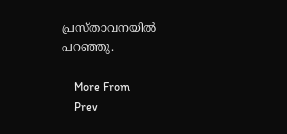പ്രസ്താവനയില്‍ പറഞ്ഞു.

    More From
    Prev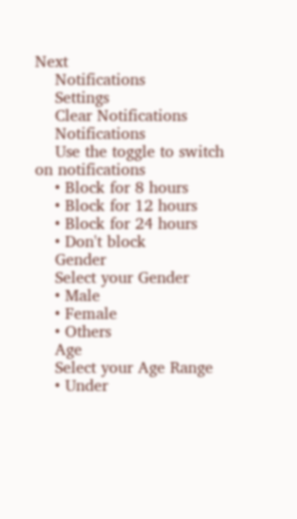Next
    Notifications
    Settings
    Clear Notifications
    Notifications
    Use the toggle to switch on notifications
    • Block for 8 hours
    • Block for 12 hours
    • Block for 24 hours
    • Don't block
    Gender
    Select your Gender
    • Male
    • Female
    • Others
    Age
    Select your Age Range
    • Under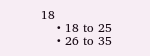18
    • 18 to 25
    • 26 to 35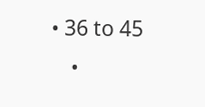• 36 to 45
    •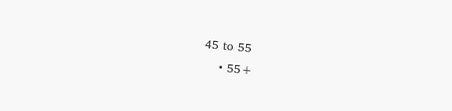45 to 55
    • 55+